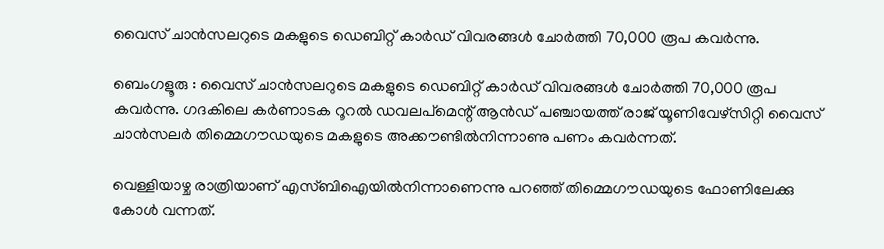വൈസ് ചാൻസലറുടെ മകളുടെ ഡെബിറ്റ് കാർഡ് വിവരങ്ങൾ ചോർത്തി 70,000 രൂപ കവർന്നു.

ബെംഗളൂരു : വൈസ് ചാൻസലറുടെ മകളുടെ ഡെബിറ്റ് കാർഡ് വിവരങ്ങൾ ചോർത്തി 70,000 രൂപ കവർന്നു. ഗദകിലെ കർണാടക റൂറൽ ഡവലപ്മെന്റ് ആൻഡ് പഞ്ചായത്ത് രാജ് യൂണിവേഴ്സിറ്റി വൈസ് ചാൻസലർ തിമ്മെഗൗഡയുടെ മകളുടെ അക്കൗണ്ടിൽനിന്നാണു പണം കവർന്നത്.

വെള്ളിയാഴ്ച രാത്രിയാണ് എസ്ബിഐയിൽനിന്നാണെന്നു പറഞ്ഞ് തിമ്മെഗൗഡയുടെ ഫോണിലേക്കു കോൾ വന്നത്.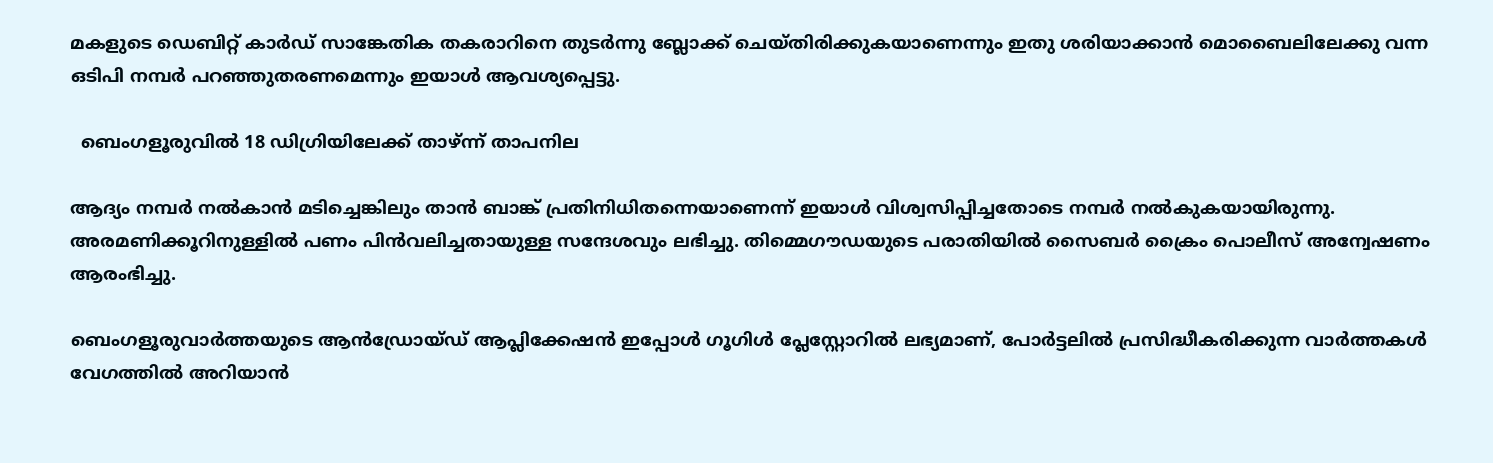മകളുടെ ഡെബിറ്റ് കാർഡ് സാങ്കേതിക തകരാറിനെ തുടർന്നു ബ്ലോക്ക് ചെയ്തിരിക്കുകയാണെന്നും ഇതു ശരിയാക്കാൻ മൊബൈലിലേക്കു വന്ന ഒടിപി നമ്പർ പറഞ്ഞുതരണമെന്നും ഇയാൾ ആവശ്യപ്പെട്ടു.

  ബെംഗളൂരുവിൽ 18 ഡിഗ്രിയിലേക്ക് താഴ്ന്ന് താപനില

ആദ്യം നമ്പർ നൽകാൻ മടിച്ചെങ്കിലും താൻ ബാങ്ക് പ്രതിനിധിതന്നെയാണെന്ന് ഇയാൾ വിശ്വസിപ്പിച്ചതോടെ നമ്പർ നൽകുകയായിരുന്നു. അരമണിക്കൂറിനുള്ളിൽ പണം പിൻവലിച്ചതായുള്ള സന്ദേശവും ലഭിച്ചു. തിമ്മെഗൗഡയുടെ പരാതിയിൽ സൈബർ ക്രൈം പൊലീസ് അന്വേഷണം ആരംഭിച്ചു.

ബെംഗളൂരുവാർത്തയുടെ ആൻഡ്രോയ്ഡ് ആപ്ലിക്കേഷൻ ഇപ്പോൾ ഗൂഗിൾ പ്ലേസ്റ്റോറിൽ ലഭ്യമാണ്, പോർട്ടലിൽ പ്രസിദ്ധീകരിക്കുന്ന വാർത്തകൾ വേഗത്തിൽ അറിയാൻ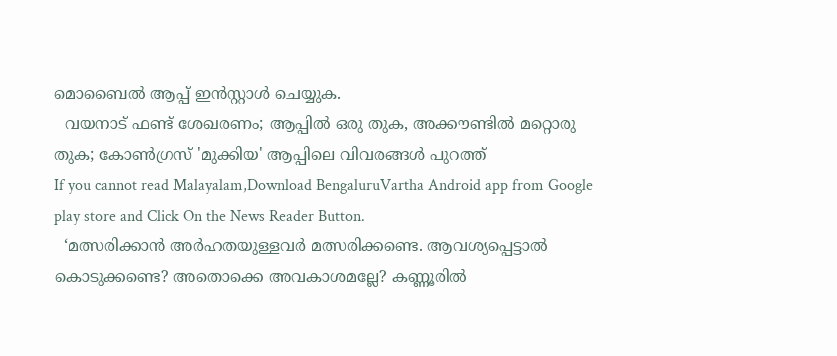മൊബൈൽ ആപ്പ് ഇൻസ്റ്റാൾ ചെയ്യുക.
  വയനാട് ഫണ്ട് ശേഖരണം; ആപ്പിൽ ഒരു തുക, അക്കൗണ്ടിൽ മറ്റൊരു തുക; കോണ്‍ഗ്രസ് 'മുക്കിയ' ആപ്പിലെ വിവരങ്ങള്‍ പുറത്ത്
If you cannot read Malayalam,Download BengaluruVartha Android app from Google play store and Click On the News Reader Button.
  ‘മത്സരിക്കാന്‍ അര്‍ഹതയുള്ളവര്‍ മത്സരിക്കണ്ടെ. ആവശ്യപ്പെട്ടാല്‍ കൊടുക്കണ്ടെ? അതൊക്കെ അവകാശമല്ലേ? കണ്ണൂരില്‍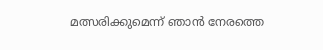മത്സരിക്കുമെന്ന് ഞാന്‍ നേരത്തെ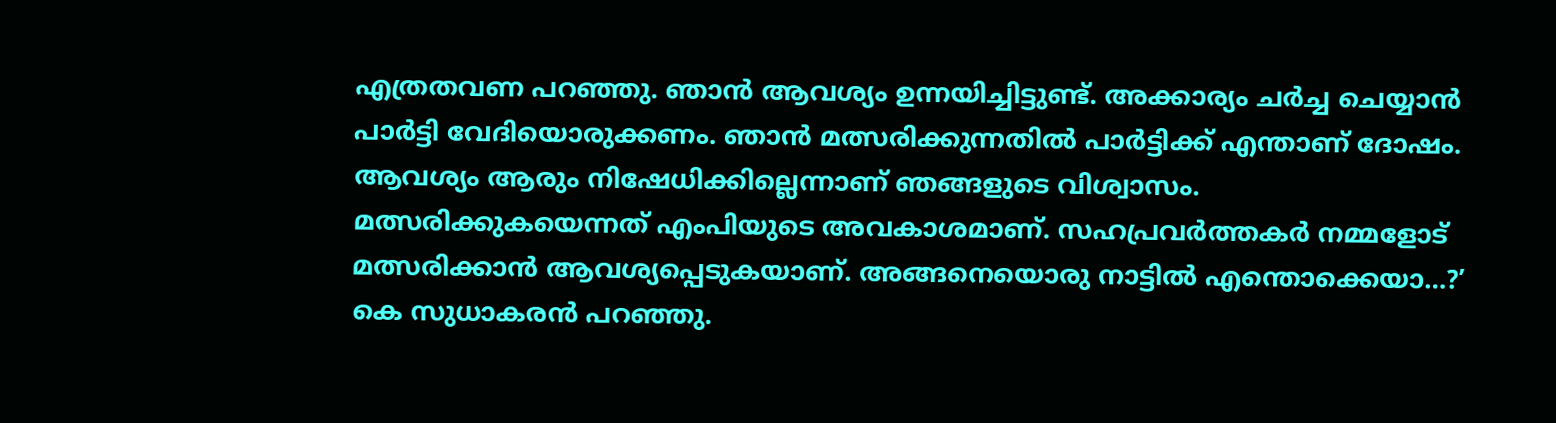എത്രതവണ പറഞ്ഞു. ഞാന്‍ ആവശ്യം ഉന്നയിച്ചിട്ടുണ്ട്. അക്കാര്യം ചര്‍ച്ച ചെയ്യാന്‍ പാര്‍ട്ടി വേദിയൊരുക്കണം. ഞാന്‍ മത്സരിക്കുന്നതില്‍ പാര്‍ട്ടിക്ക് എന്താണ് ദോഷം. ആവശ്യം ആരും നിഷേധിക്കില്ലെന്നാണ് ഞങ്ങളുടെ വിശ്വാസം. മത്സരിക്കുകയെന്നത് എംപിയുടെ അവകാശമാണ്. സഹപ്രവര്‍ത്തകര്‍ നമ്മളോട് മത്സരിക്കാന്‍ ആവശ്യപ്പെടുകയാണ്. അങ്ങനെയൊരു നാട്ടില്‍ എന്തൊക്കെയാ…?’ കെ സുധാകരന്‍ പറഞ്ഞു.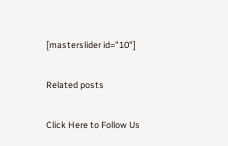[masterslider id="10"]

Related posts

Click Here to Follow Us